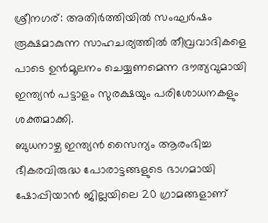ശ്രീനഗര്: അതിർത്തിയിൽ സംഘർഷം രൂക്ഷമാകുന്ന സാഹചര്യത്തിൽ തീവ്രവാദികളെ പാടെ ഉൻമൂലനം ചെയ്യണമെന്ന ദൗത്യവുമായി ഇന്ത്യൻ പട്ടാളം സുരക്ഷയും പരിശോധനകളും ശക്തമാക്കി.
ബുധനാഴ്ച ഇന്ത്യൻ സൈന്യം ആരംഭിച്ച ഭീകരവിരുദ്ധ പോരാട്ടങ്ങളുടെ ഭാഗമായി ഷോപ്പിയാൻ ജില്ലയിലെ 20 ഗ്രാമങ്ങളാണ്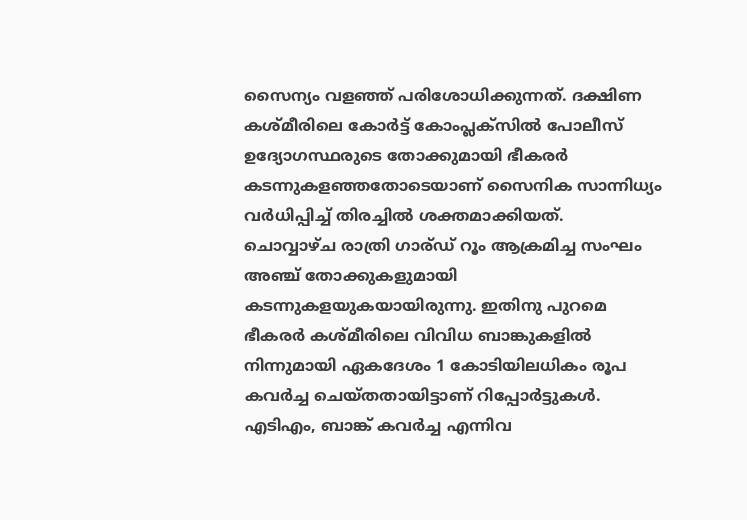സൈന്യം വളഞ്ഞ് പരിശോധിക്കുന്നത്. ദക്ഷിണ കശ്മീരിലെ കോർട്ട് കോംപ്ലക്സിൽ പോലീസ് ഉദ്യോഗസ്ഥരുടെ തോക്കുമായി ഭീകരർ കടന്നുകളഞ്ഞതോടെയാണ് സൈനിക സാന്നിധ്യം വർധിപ്പിച്ച് തിരച്ചിൽ ശക്തമാക്കിയത്.
ചൊവ്വാഴ്ച രാത്രി ഗാര്ഡ് റൂം ആക്രമിച്ച സംഘം അഞ്ച് തോക്കുകളുമായി കടന്നുകളയുകയായിരുന്നു. ഇതിനു പുറമെ ഭീകരർ കശ്മീരിലെ വിവിധ ബാങ്കുകളിൽ നിന്നുമായി ഏകദേശം 1 കോടിയിലധികം രൂപ കവർച്ച ചെയ്തതായിട്ടാണ് റിപ്പോർട്ടുകൾ. എടിഎം, ബാങ്ക് കവർച്ച എന്നിവ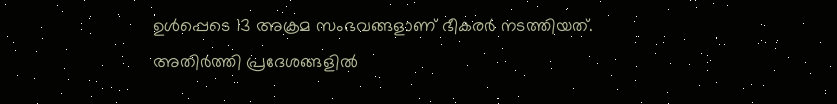ഉൾപ്പെടെ 13 അക്രമ സംഭവങ്ങളാണ് ഭീകരർ നടത്തിയത്.
അതിർത്തി പ്രദേശങ്ങളിൽ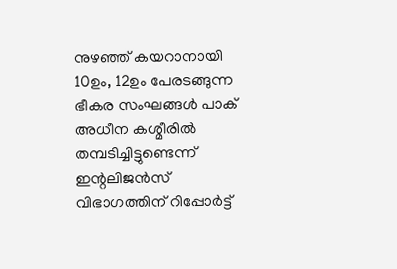നുഴഞ്ഞ് കയറാനായി 10ഉം, 12ഉം പേരടങ്ങുന്ന ഭീകര സംഘങ്ങൾ പാക് അധീന കശ്മീരിൽ തമ്പടിച്ചിട്ടുണ്ടെന്ന് ഇന്റലിജൻസ് വിഭാഗത്തിന് റിപ്പോർട്ട്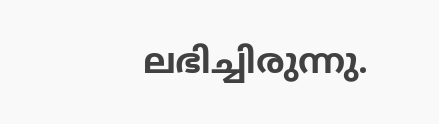ലഭിച്ചിരുന്നു.